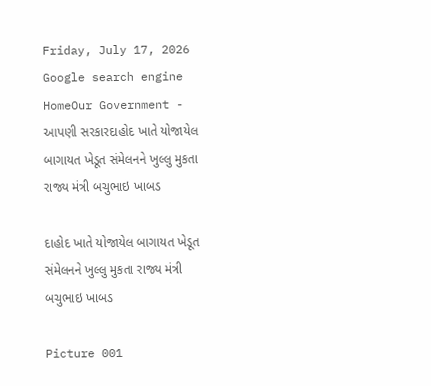Friday, July 17, 2026
Google search engine
HomeOur Government - આપણી સરકારદાહોદ ખાતે યોજાયેલ બાગાયત ખેડૂત સંમેલનને ખુલ્લુ મુકતા રાજ્ય મંત્રી બચુભાઇ ખાબડ

દાહોદ ખાતે યોજાયેલ બાગાયત ખેડૂત સંમેલનને ખુલ્લુ મુકતા રાજ્ય મંત્રી બચુભાઇ ખાબડ

Picture 001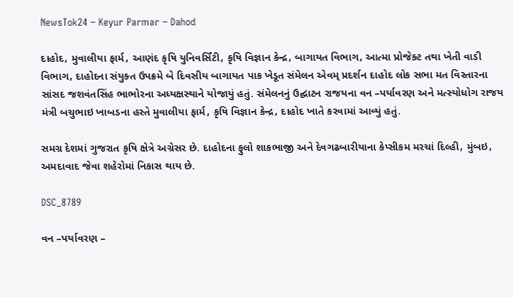NewsTok24 – Keyur Parmar – Dahod

દાહોદ, મુવાલીયા ફાર્મ, આણંદ કૃષિ યુનિવર્સિંટી, કૃષિ વિજ્ઞાન કેન્દ્ર, બાગાયત વિભાગ, આત્મા પ્રોજેક્ટ તથા ખેતી વાડી વિભાગ, દાહોદના સંયુક્ત ઉપક્રમે બે દિવસીય બાગાયત પાક ખેડૂત સંમેલન એવમ્ પ્રદર્શન દાહોદ લોક સભા મત વિસ્તારના સાંસદ જશવંતસિંહ ભાભોરના અધ્યક્ષસ્થાને યોજાયું હતું. સંમેલનનું ઉદ્ઘાટન રાજયના વન –પર્યાવરણ અને મત્સ્યોધોગ રાજય મંત્રી બચુભાઇ ખાબડના હસ્તે મુવાલીયા ફાર્મ, કૃષિ વિજ્ઞાન કેન્દ્ર, દાહોદ ખાતે કરવામાં આવ્યું હતું.

સમગ્ર દેશમાં ગુજરાત કૃષિ ક્ષેત્રે અગ્રેસર છે. દાહોદના ફુલો શાકભાજી અને દેવગઢબારીયાના કેપ્સીકમ મરચાં દિલ્હી, મુંબઇ, અમદાવાદ જેવા શહેરોમાં નિકાસ થાય છે.

DSC_8789

વન –પર્યાવરણ –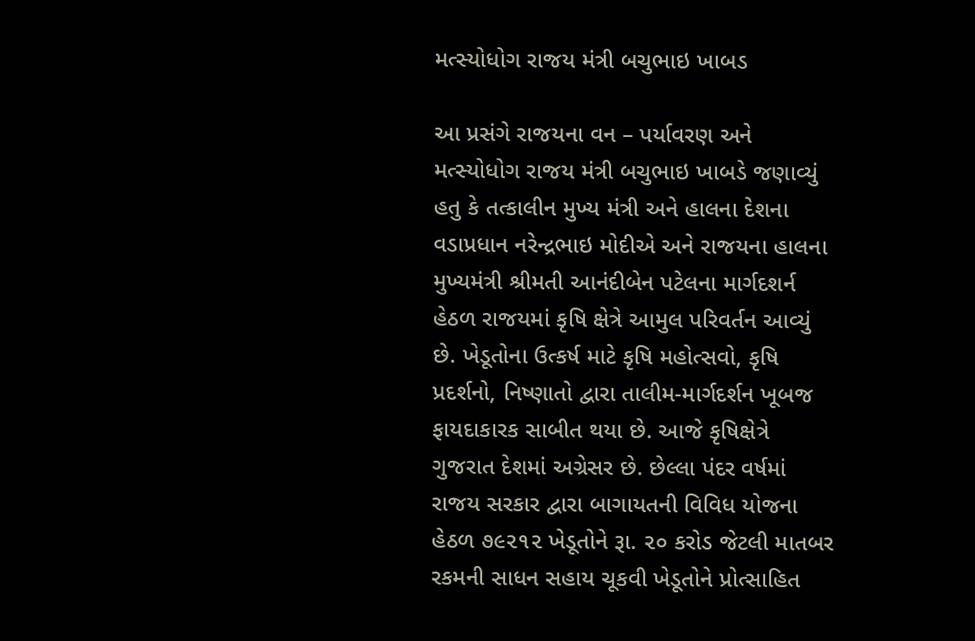મત્સ્યોધોગ રાજય મંત્રી બચુભાઇ ખાબડ

આ પ્રસંગે રાજયના વન – પર્યાવરણ અને મત્સ્યોધોગ રાજય મંત્રી બચુભાઇ ખાબડે જણાવ્યું હતુ કે તત્કાલીન મુખ્ય મંત્રી અને હાલના દેશના વડાપ્રધાન નરેન્દ્રભાઇ મોદીએ અને રાજયના હાલના મુખ્યમંત્રી શ્રીમતી આનંદીબેન પટેલના માર્ગદશર્ન હેઠળ રાજયમાં કૃષિ ક્ષેત્રે આમુલ પરિવર્તન આવ્યું છે. ખેડૂતોના ઉત્કર્ષ માટે કૃષિ મહોત્સવો, કૃષિ પ્રદર્શનો, નિષ્ણાતો દ્વારા તાલીમ-માર્ગદર્શન ખૂબજ ફાયદાકારક સાબીત થયા છે. આજે કૃષિક્ષેત્રે ગુજરાત દેશમાં અગ્રેસર છે. છેલ્લા પંદર વર્ષમાં રાજય સરકાર દ્વારા બાગાયતની વિવિધ યોજના હેઠળ ૭૯૨૧૨ ખેડૂતોને રૂા. ૨૦ કરોડ જેટલી માતબર રકમની સાધન સહાય ચૂકવી ખેડૂતોને પ્રોત્સાહિત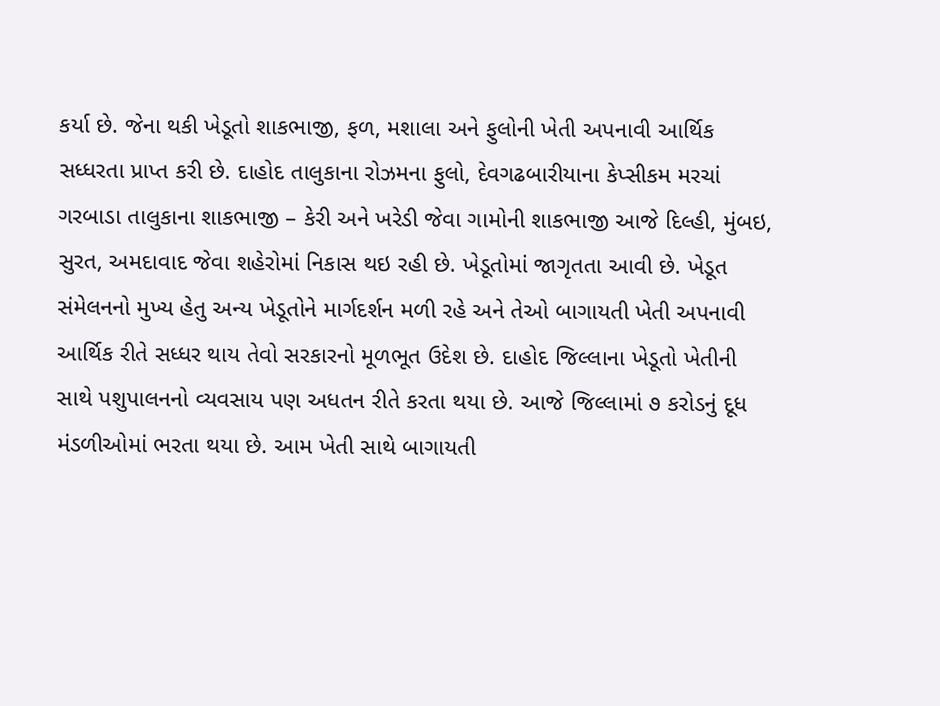કર્યા છે. જેના થકી ખેડૂતો શાકભાજી, ફળ, મશાલા અને ફુલોની ખેતી અપનાવી આર્થિક સધ્ધરતા પ્રાપ્ત કરી છે. દાહોદ તાલુકાના રોઝમના ફુલો, દેવગઢબારીયાના કેપ્સીકમ મરચાં ગરબાડા તાલુકાના શાકભાજી – કેરી અને ખરેડી જેવા ગામોની શાકભાજી આજે દિલ્હી, મુંબઇ, સુરત, અમદાવાદ જેવા શહેરોમાં નિકાસ થઇ રહી છે. ખેડૂતોમાં જાગૃતતા આવી છે. ખેડૂત સંમેલનનો મુખ્ય હેતુ અન્ય ખેડૂતોને માર્ગદર્શન મળી રહે અને તેઓ બાગાયતી ખેતી અપનાવી આર્થિક રીતે સધ્ધર થાય તેવો સરકારનો મૂળભૂત ઉદેશ છે. દાહોદ જિલ્લાના ખેડૂતો ખેતીની સાથે પશુપાલનનો વ્યવસાય પણ અધતન રીતે કરતા થયા છે. આજે જિલ્લામાં ૭ કરોડનું દૂધ મંડળીઓમાં ભરતા થયા છે. આમ ખેતી સાથે બાગાયતી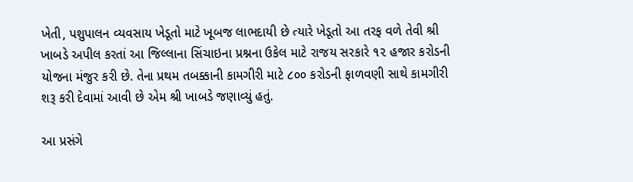ખેતી, પશુપાલન વ્યવસાય ખેડૂતો માટે ખૂબજ લાભદાયી છે ત્યારે ખેડૂતો આ તરફ વળે તેવી શ્રી ખાબડે અપીલ કરતાં આ જિલ્લાના સિંચાઇના પ્રશ્નના ઉકેલ માટે રાજય સરકારે ૧૨ હજાર કરોડની યોજના મંજુર કરી છે. તેના પ્રથમ તબક્કાની કામગીરી માટે ૮૦૦ કરોડની ફાળવણી સાથે કામગીરી શરૂ કરી દેવામાં આવી છે એમ શ્રી ખાબડે જણાવ્યું હતું.

આ પ્રસંગે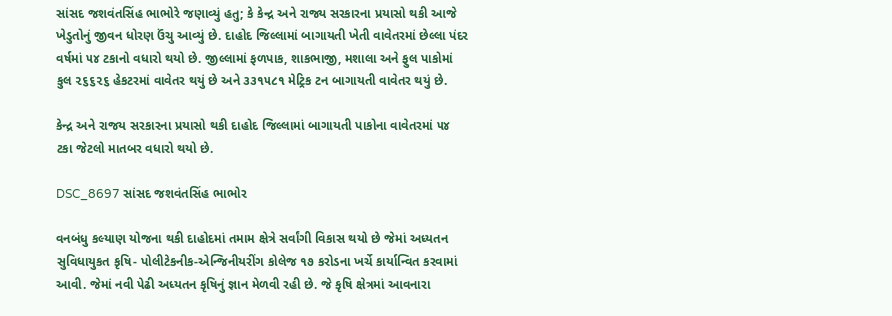સાંસદ જશવંતસિંહ ભાભોરે જણાવ્યું હતુ; કે કેન્દ્ર અને રાજ્ય સરકારના પ્રયાસો થકી આજે ખેડુતોનું જીવન ધોરણ ઉંચુ આવ્યું છે. દાહોદ જિલ્લામાં બાગાયતી ખેતી વાવેતરમાં છેલ્લા પંદર વર્ષમાં ૫૪ ટકાનો વધારો થયો છે. જીલ્લામાં ફળપાક, શાકભાજી, મશાલા અને ફુલ પાકોમાં કુલ ૨૬૬૨૬ હેકટરમાં વાવેતર થયું છે અને ૩૩૧૫૮૧ મેટ્રિક ટન બાગાયતી વાવેતર થયું છે.

કેન્દ્ર અને રાજય સરકારના પ્રયાસો થકી દાહોદ જિલ્લામાં બાગાયતી પાકોના વાવેતરમાં ૫૪ ટકા જેટલો માતબર વધારો થયો છે.

DSC_8697 સાંસદ જશવંતસિંહ ભાભોર

વનબંધુ કલ્યાણ યોજના થકી દાહોદમાં તમામ ક્ષેત્રે સર્વાંગી વિકાસ થયો છે જેમાં અધ્યતન સુવિધાયુકત કૃષિ- પોલીટેકનીક-એન્જિનીયરીંગ કોલેજ ૧૭ કરોડના ખર્ચે કાર્યાન્વિત કરવામાં આવી. જેમાં નવી પેઢી અધ્યતન કૃષિનું જ્ઞાન મેળવી રહી છે. જે કૃષિ ક્ષેત્રમાં આવનારા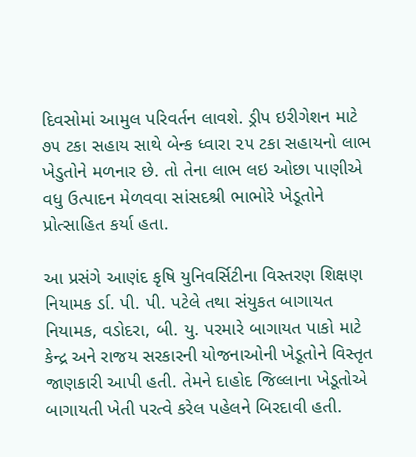દિવસોમાં આમુલ પરિવર્તન લાવશે. ડ્રીપ ઇરીગેશન માટે ૭૫ ટકા સહાય સાથે બેન્ક ધ્વારા ૨૫ ટકા સહાયનો લાભ ખેડુતોને મળનાર છે. તો તેના લાભ લઇ ઓછા પાણીએ વધુ ઉત્પાદન મેળવવા સાંસદશ્રી ભાભોરે ખેડૂતોને પ્રોત્સાહિત કર્યા હતા.

આ પ્રસંગે આણંદ કૃષિ યુનિવર્સિટીના વિસ્તરણ શિક્ષણ નિયામક ર્ડા. પી. પી. પટેલે તથા સંયુકત બાગાયત નિયામક, વડોદરા, બી. યુ. પરમારે બાગાયત પાકો માટે કેન્દ્ર અને રાજય સરકારની યોજનાઓની ખેડૂતોને વિસ્તૃત જાણકારી આપી હતી. તેમને દાહોદ જિલ્લાના ખેડૂતોએ બાગાયતી ખેતી પરત્વે કરેલ પહેલને બિરદાવી હતી.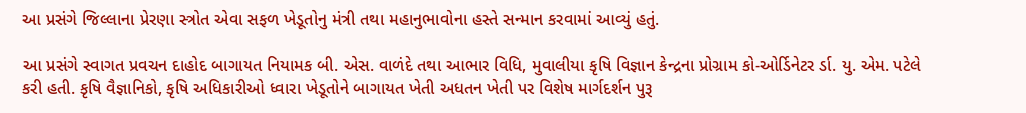આ પ્રસંગે જિલ્લાના પ્રેરણા સ્ત્રોત એવા સફળ ખેડૂતોનુ મંત્રી તથા મહાનુભાવોના હસ્તે સન્માન કરવામાં આવ્યું હતું.

આ પ્રસંગે સ્વાગત પ્રવચન દાહોદ બાગાયત નિયામક બી. એસ. વાળંદે તથા આભાર વિધિ, મુવાલીયા કૃષિ વિજ્ઞાન કેન્દ્રના પ્રોગ્રામ કો-ઓર્ડિનેટર ર્ડા. યુ. એમ. પટેલે કરી હતી. કૃષિ વૈજ્ઞાનિકો, કૃષિ અધિકારીઓ ધ્વારા ખેડૂતોને બાગાયત ખેતી અધતન ખેતી પર વિશેષ માર્ગદર્શન પુરૂ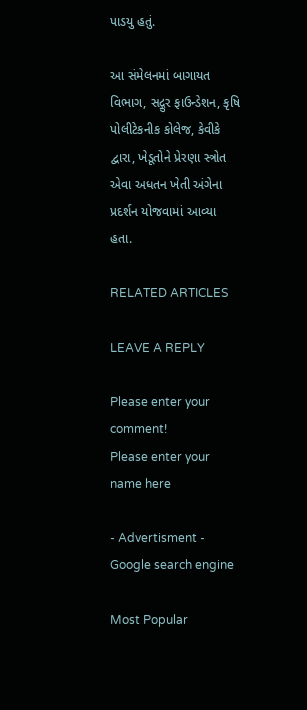પાડયુ હતું.

આ સંમેલનમાં બાગાયત વિભાગ, સદ્ગુર ફાઉન્ડેશન, કૃષિ પોલીટેકનીક કોલેજ, કેવીકે દ્વારા, ખેડૂતોને પ્રેરણા સ્ત્રોત એવા અધતન ખેતી અંગેના પ્રદર્શન યોજવામાં આવ્યા હતા.

RELATED ARTICLES

LEAVE A REPLY

Please enter your comment!
Please enter your name here

- Advertisment -
Google search engine

Most Popular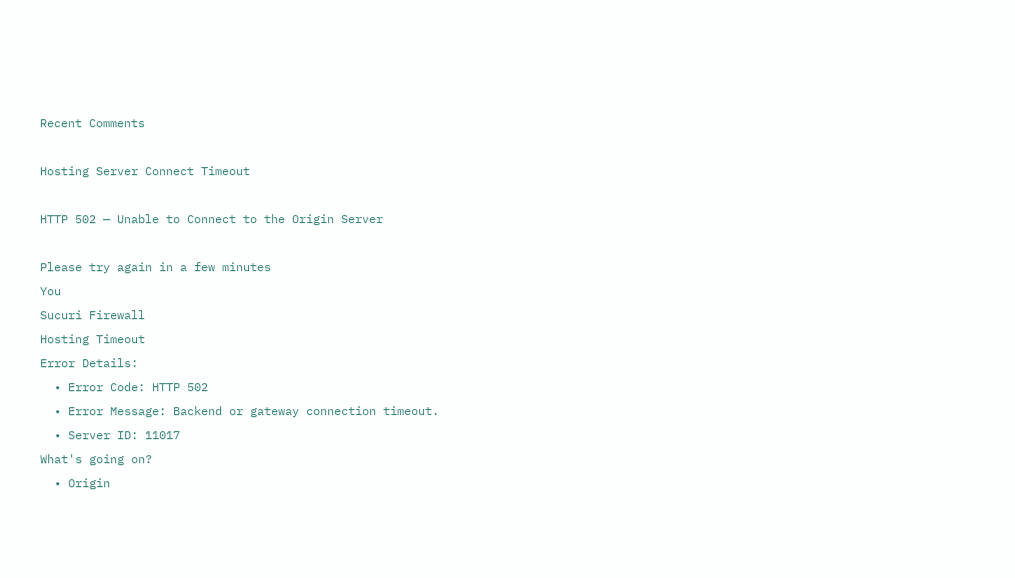Recent Comments

Hosting Server Connect Timeout

HTTP 502 — Unable to Connect to the Origin Server

Please try again in a few minutes
You
Sucuri Firewall
Hosting Timeout
Error Details:
  • Error Code: HTTP 502
  • Error Message: Backend or gateway connection timeout.
  • Server ID: 11017
What's going on?
  • Origin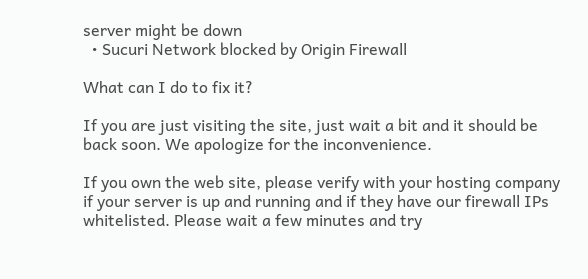server might be down
  • Sucuri Network blocked by Origin Firewall

What can I do to fix it?

If you are just visiting the site, just wait a bit and it should be back soon. We apologize for the inconvenience.

If you own the web site, please verify with your hosting company if your server is up and running and if they have our firewall IPs whitelisted. Please wait a few minutes and try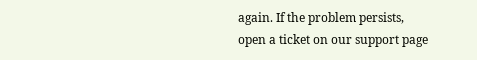again. If the problem persists, open a ticket on our support page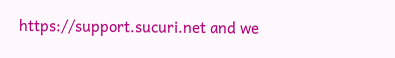https://support.sucuri.net and we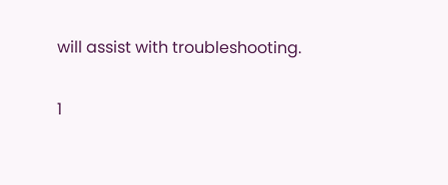will assist with troubleshooting.

1